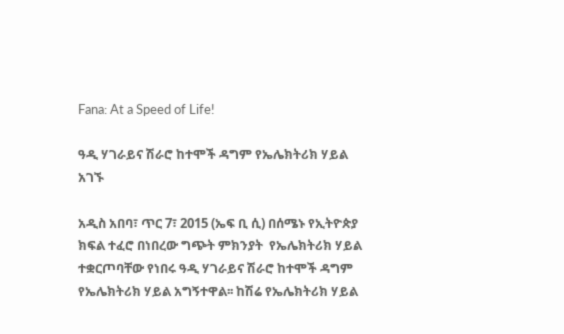Fana: At a Speed of Life!

ዓዲ ሃገራይና ሽራሮ ከተሞች ዳግም የኤሌክትሪክ ሃይል አገኙ

አዲስ አበባ፣ ጥር 7፣ 2015 (ኤፍ ቢ ሲ) በሰሜኑ የኢትዮጵያ  ክፍል ተፈሮ በነበረው ግጭት ምክንያት  የኤሌክትሪክ ሃይል ተቋርጦባቸው የነበሩ ዓዲ ሃገራይና ሽራሮ ከተሞች ዳግም የኤሌክትሪክ ሃይል አግኝተዋል፡፡ ከሽሬ የኤሌክትሪክ ሃይል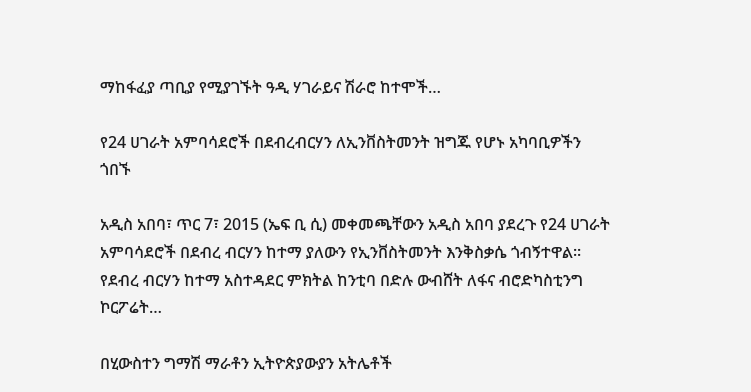ማከፋፈያ ጣቢያ የሚያገኙት ዓዲ ሃገራይና ሽራሮ ከተሞች…

የ24 ሀገራት አምባሳደሮች በደብረብርሃን ለኢንቨስትመንት ዝግጁ የሆኑ አካባቢዎችን ጎበኙ

አዲስ አበባ፣ ጥር 7፣ 2015 (ኤፍ ቢ ሲ) መቀመጫቸውን አዲስ አበባ ያደረጉ የ24 ሀገራት አምባሳደሮች በደብረ ብርሃን ከተማ ያለውን የኢንቨስትመንት እንቅስቃሴ ጎብኝተዋል፡፡   የደብረ ብርሃን ከተማ አስተዳደር ምክትል ከንቲባ በድሉ ውብሸት ለፋና ብሮድካስቲንግ ኮርፖሬት…

በሂውስተን ግማሽ ማራቶን ኢትዮጵያውያን አትሌቶች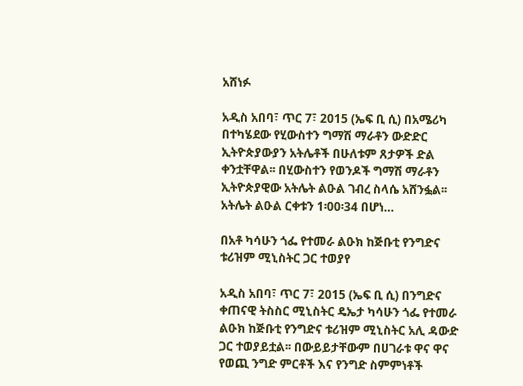አሸነፉ

አዲስ አበባ፣ ጥር 7፣ 2015 (ኤፍ ቢ ሲ) በአሜሪካ በተካሄደው የሂውስተን ግማሽ ማራቶን ውድድር ኢትዮጵያውያን አትሌቶች በሁለቱም ጸታዎች ድል ቀንቷቸዋል፡፡ በሂውስተን የወንዶች ግማሽ ማራቶን ኢትዮጵያዊው አትሌት ልዑል ገብረ ስላሴ አሸንፏል፡፡ አትሌት ልዑል ርቀቱን 1፡00፡34 በሆነ…

በአቶ ካሳሁን ጎፌ የተመራ ልዑክ ከጅቡቲ የንግድና ቱሪዝም ሚኒስትር ጋር ተወያየ

አዲስ አበባ፣ ጥር 7፣ 2015 (ኤፍ ቢ ሲ) በንግድና ቀጠናዊ ትስስር ሚኒስትር ዴኤታ ካሳሁን ጎፌ የተመራ ልዑክ ከጅቡቲ የንግድና ቱሪዝም ሚኒስትር አሊ ዳውድ ጋር ተወያይቷል፡፡ በውይይታቸውም በሀገራቱ ዋና ዋና የወጪ ንግድ ምርቶች እና የንግድ ስምምነቶች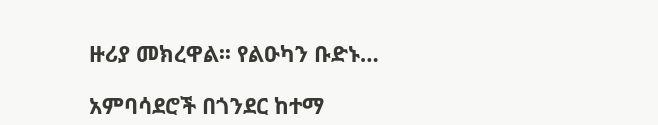ዙሪያ መክረዋል፡፡ የልዑካን ቡድኑ…

አምባሳደሮች በጎንደር ከተማ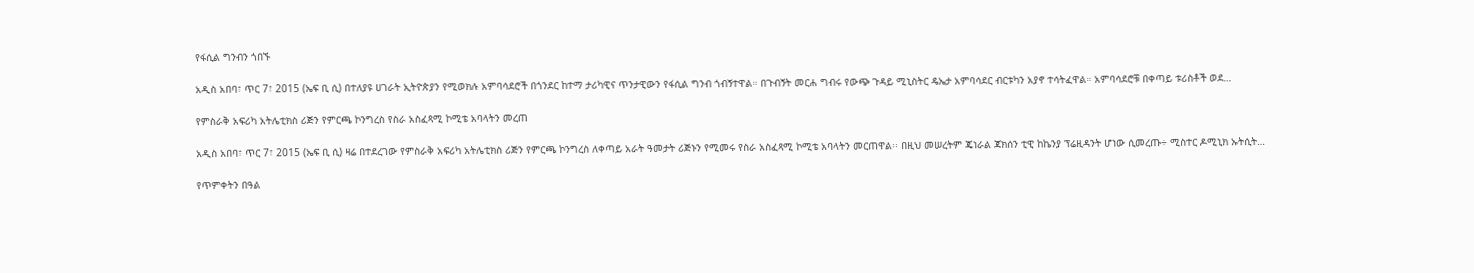የፋሲል ግንብን ጎበኙ

አዲስ አበባ፣ ጥር 7፣ 2015 (ኤፍ ቢ ሲ) በተለያዩ ሀገራት ኢትዮጵያን የሚወክሉ አምባሳደሮች በጎንደር ከተማ ታሪካዊና ጥንታዊውን የፋሲል ግንብ ጎብኝተዋል። በጉብኝት መርሐ ግብሩ የውጭ ጉዳይ ሚኒስትር ዴኤታ አምባሳደር ብርቱካን አያኖ ተሳትፈዋል። አምባሳደሮቹ በቀጣይ ቱሪስቶች ወደ…

የምስራቅ አፍሪካ አትሌቲክስ ሪጅን የምርጫ ኮንግረስ የስራ አስፈጻሚ ኮሚቴ አባላትን መረጠ

አዲስ አበባ፣ ጥር 7፣ 2015 (ኤፍ ቢ ሲ) ዛሬ በተደረገው የምስራቅ አፍሪካ አትሌቲክስ ሪጅን የምርጫ ኮንግረስ ለቀጣይ አራት ዓመታት ሪጅኑን የሚመሩ የስራ አስፈጻሚ ኮሚቴ አባላትን መርጠዋል፡፡ በዚህ መሠረትም ጄነራል ጃክሰን ቲዊ ከኬንያ ፕሬዚዳንት ሆነው ሲመረጡ÷ ሚስተር ዶሚኒክ ኡትሲት…

የጥምቀትን በዓል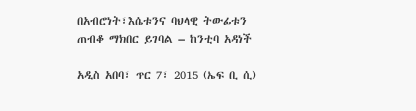በአብሮነት፣እሴቱንና ባህላዊ ትውፊቱን ጠብቆ ማክበር ይገባል – ከንቲባ አዳነች

አዲስ አበባ፣ ጥር 7፣ 2015 (ኤፍ ቢ ሲ)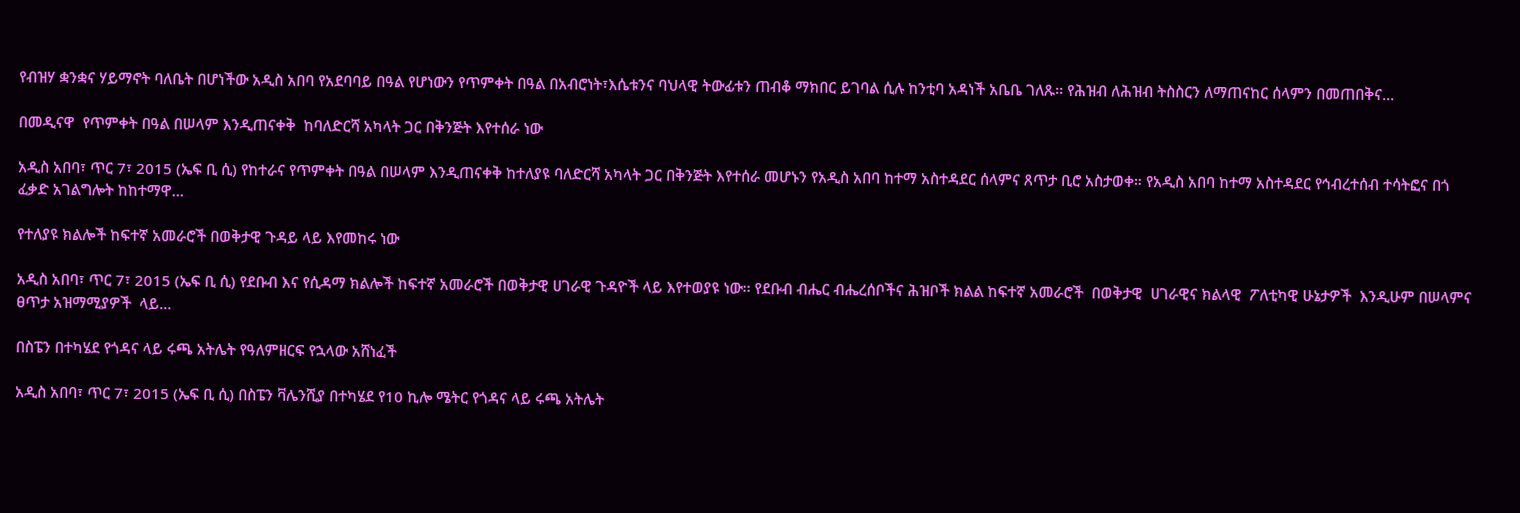የብዝሃ ቋንቋና ሃይማኖት ባለቤት በሆነችው አዲስ አበባ የአደባባይ በዓል የሆነውን የጥምቀት በዓል በአብሮነት፣እሴቱንና ባህላዊ ትውፊቱን ጠብቆ ማክበር ይገባል ሲሉ ከንቲባ አዳነች አቤቤ ገለጹ፡፡ የሕዝብ ለሕዝብ ትስስርን ለማጠናከር ሰላምን በመጠበቅና…

በመዲናዋ  የጥምቀት በዓል በሠላም እንዲጠናቀቅ  ከባለድርሻ አካላት ጋር በቅንጅት እየተሰራ ነው

አዲስ አበባ፣ ጥር 7፣ 2015 (ኤፍ ቢ ሲ) የከተራና የጥምቀት በዓል በሠላም እንዲጠናቀቅ ከተለያዩ ባለድርሻ አካላት ጋር በቅንጅት እየተሰራ መሆኑን የአዲስ አበባ ከተማ አስተዳደር ሰላምና ጸጥታ ቢሮ አስታወቀ። የአዲስ አበባ ከተማ አስተዳደር የኅብረተሰብ ተሳትፎና በጎ ፈቃድ አገልግሎት ከከተማዋ…

የተለያዩ ክልሎች ከፍተኛ አመራሮች በወቅታዊ ጉዳይ ላይ እየመከሩ ነው

አዲስ አበባ፣ ጥር 7፣ 2015 (ኤፍ ቢ ሲ) የደቡብ እና የሲዳማ ክልሎች ከፍተኛ አመራሮች በወቅታዊ ሀገራዊ ጉዳዮች ላይ እየተወያዩ ነው፡፡ የደቡብ ብሔር ብሔረሰቦችና ሕዝቦች ክልል ከፍተኛ አመራሮች  በወቅታዊ  ሀገራዊና ክልላዊ  ፖለቲካዊ ሁኔታዎች  እንዲሁም በሠላምና  ፀጥታ አዝማሚያዎች  ላይ…

በስፔን በተካሄደ የጎዳና ላይ ሩጫ አትሌት የዓለምዘርፍ የኋላው አሸነፈች

አዲስ አበባ፣ ጥር 7፣ 2015 (ኤፍ ቢ ሲ) በስፔን ቫሌንሺያ በተካሄደ የ10 ኪሎ ሜትር የጎዳና ላይ ሩጫ አትሌት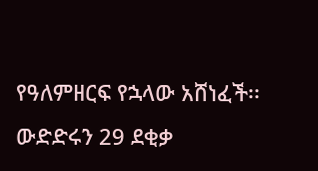የዓለምዘርፍ የኋላው አሸነፈች፡፡ ውድድሩን 29 ደቂቃ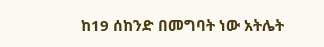ከ19 ሰከንድ በመግባት ነው አትሌት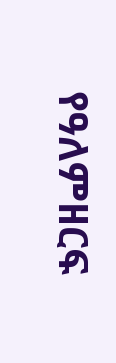የዓለምዘርፍ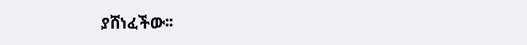ያሸነፈችው፡፡